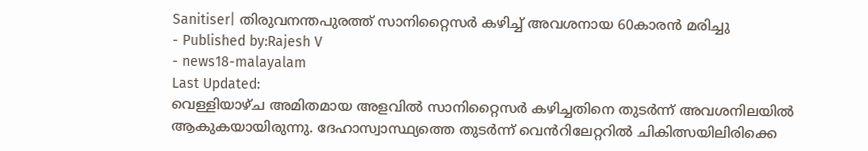Sanitiser| തിരുവനന്തപുരത്ത് സാനിറ്റൈസർ കഴിച്ച് അവശനായ 60കാരൻ മരിച്ചു
- Published by:Rajesh V
- news18-malayalam
Last Updated:
വെള്ളിയാഴ്ച അമിതമായ അളവിൽ സാനിറ്റൈസർ കഴിച്ചതിനെ തുടർന്ന് അവശനിലയിൽ ആകുകയായിരുന്നു. ദേഹാസ്വാസ്ഥ്യത്തെ തുടർന്ന് വെൻറിലേറ്ററിൽ ചികിത്സയിലിരിക്കെ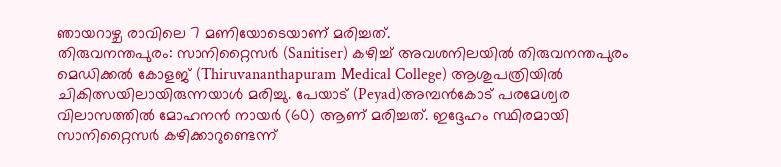ഞായറാഴ്ച രാവിലെ 7 മണിയോടെയാണ് മരിച്ചത്.
തിരുവനന്തപുരം: സാനിറ്റൈസർ (Sanitiser) കഴിച്ച് അവശനിലയിൽ തിരുവനന്തപുരം മെഡിക്കൽ കോളജ് (Thiruvananthapuram Medical College) ആശുപത്രിയിൽ ചികിത്സയിലായിരുന്നയാൾ മരിച്ചു. പേയാട് (Peyad)അമ്പൻകോട് പരമേശ്വര വിലാസത്തിൽ മോഹനൻ നായർ (60) ആണ് മരിച്ചത്. ഇദ്ദേഹം സ്ഥിരമായി സാനിറ്റൈസർ കഴിക്കാറുണ്ടെന്ന്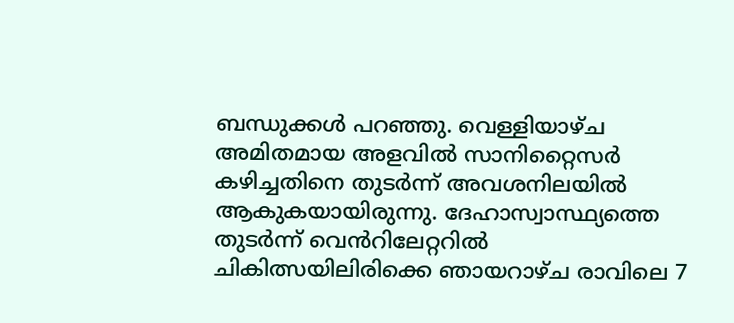ബന്ധുക്കൾ പറഞ്ഞു. വെള്ളിയാഴ്ച അമിതമായ അളവിൽ സാനിറ്റൈസർ കഴിച്ചതിനെ തുടർന്ന് അവശനിലയിൽ ആകുകയായിരുന്നു. ദേഹാസ്വാസ്ഥ്യത്തെ തുടർന്ന് വെൻറിലേറ്ററിൽ ചികിത്സയിലിരിക്കെ ഞായറാഴ്ച രാവിലെ 7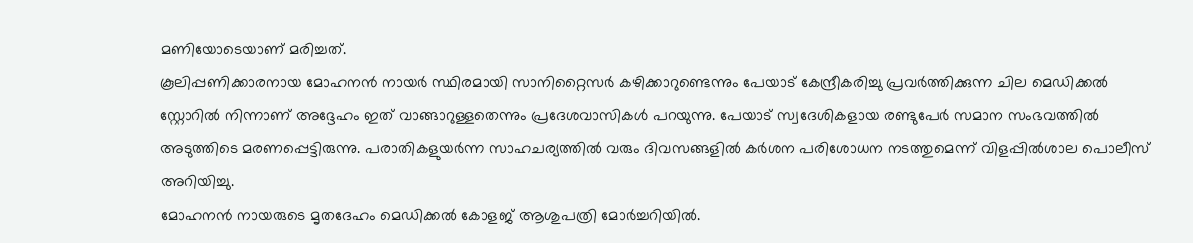മണിയോടെയാണ് മരിച്ചത്.
കൂലിപ്പണിക്കാരനായ മോഹനൻ നായർ സ്ഥിരമായി സാനിറ്റൈസർ കഴിക്കാറുണ്ടെന്നും പേയാട് കേന്ദ്രീകരിച്ചു പ്രവർത്തിക്കുന്ന ചില മെഡിക്കൽ സ്റ്റോറിൽ നിന്നാണ് അദ്ദേഹം ഇത് വാങ്ങാറുള്ളതെന്നും പ്രദേശവാസികൾ പറയുന്നു. പേയാട് സ്വദേശികളായ രണ്ടുപേർ സമാന സംഭവത്തിൽ അടുത്തിടെ മരണപ്പെട്ടിരുന്നു. പരാതികളുയർന്ന സാഹചര്യത്തിൽ വരും ദിവസങ്ങളിൽ കർശന പരിശോധന നടത്തുമെന്ന് വിളപ്പിൽശാല പൊലീസ് അറിയിച്ചു.
മോഹനൻ നായരുടെ മൃതദേഹം മെഡിക്കൽ കോളജ് ആശുപത്രി മോർച്ചറിയിൽ.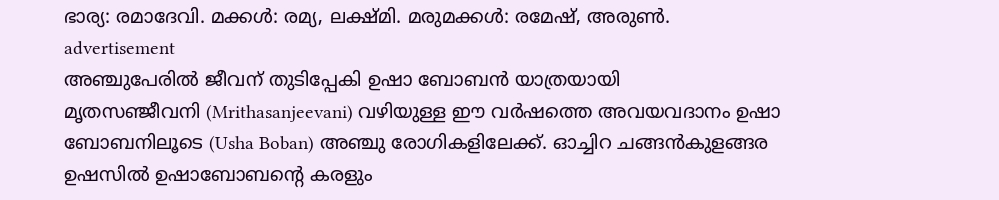ഭാര്യ: രമാദേവി. മക്കൾ: രമ്യ, ലക്ഷ്മി. മരുമക്കൾ: രമേഷ്, അരുൺ.
advertisement
അഞ്ചുപേരിൽ ജീവന് തുടിപ്പേകി ഉഷാ ബോബൻ യാത്രയായി
മൃതസഞ്ജീവനി (Mrithasanjeevani) വഴിയുള്ള ഈ വർഷത്തെ അവയവദാനം ഉഷാ ബോബനിലൂടെ (Usha Boban) അഞ്ചു രോഗികളിലേക്ക്. ഓച്ചിറ ചങ്ങൻകുളങ്ങര ഉഷസിൽ ഉഷാബോബന്റെ കരളും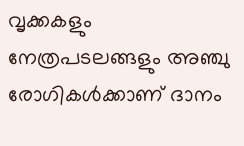വൃക്കകളും നേത്രപടലങ്ങളും അഞ്ചു രോഗികൾക്കാണ് ദാനം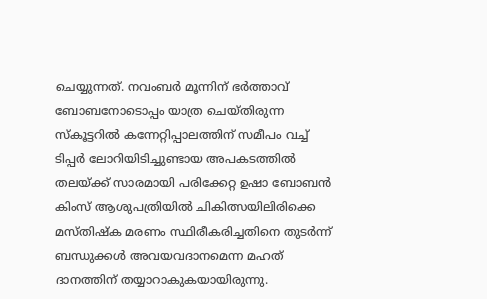ചെയ്യുന്നത്. നവംബർ മൂന്നിന് ഭർത്താവ് ബോബനോടൊപ്പം യാത്ര ചെയ്തിരുന്ന സ്കൂട്ടറിൽ കന്നേറ്റിപ്പാലത്തിന് സമീപം വച്ച് ടിപ്പർ ലോറിയിടിച്ചുണ്ടായ അപകടത്തിൽ തലയ്ക്ക് സാരമായി പരിക്കേറ്റ ഉഷാ ബോബൻ കിംസ് ആശുപത്രിയിൽ ചികിത്സയിലിരിക്കെ മസ്തിഷ്ക മരണം സ്ഥിരീകരിച്ചതിനെ തുടർന്ന് ബന്ധുക്കൾ അവയവദാനമെന്ന മഹത് ദാനത്തിന് തയ്യാറാകുകയായിരുന്നു.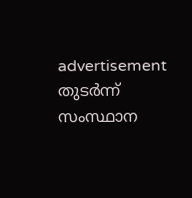advertisement
തുടർന്ന് സംസ്ഥാന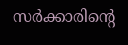സർക്കാരിന്റെ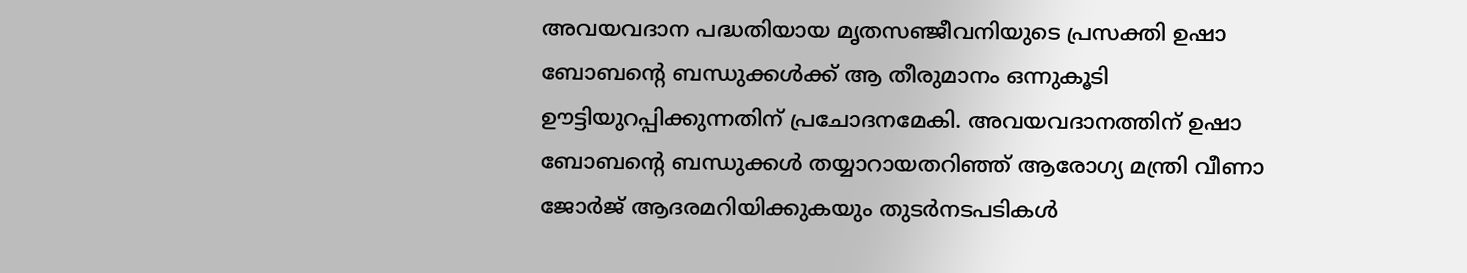അവയവദാന പദ്ധതിയായ മൃതസഞ്ജീവനിയുടെ പ്രസക്തി ഉഷാ ബോബന്റെ ബന്ധുക്കൾക്ക് ആ തീരുമാനം ഒന്നുകൂടി ഊട്ടിയുറപ്പിക്കുന്നതിന് പ്രചോദനമേകി. അവയവദാനത്തിന് ഉഷാ ബോബന്റെ ബന്ധുക്കൾ തയ്യാറായതറിഞ്ഞ് ആരോഗ്യ മന്ത്രി വീണാ ജോർജ് ആദരമറിയിക്കുകയും തുടർനടപടികൾ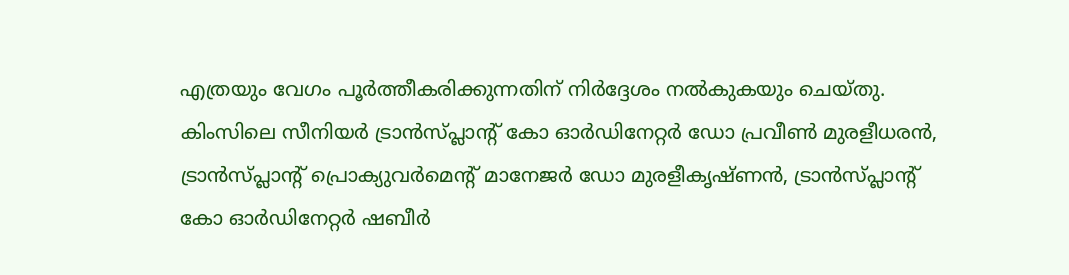എത്രയും വേഗം പൂർത്തീകരിക്കുന്നതിന് നിർദ്ദേശം നൽകുകയും ചെയ്തു.
കിംസിലെ സീനിയർ ട്രാൻസ്പ്ലാന്റ് കോ ഓർഡിനേറ്റർ ഡോ പ്രവീൺ മുരളീധരൻ, ട്രാൻസ്പ്ലാന്റ് പ്രൊക്യുവർമെന്റ് മാനേജർ ഡോ മുരളീകൃഷ്ണൻ, ട്രാൻസ്പ്ലാന്റ് കോ ഓർഡിനേറ്റർ ഷബീർ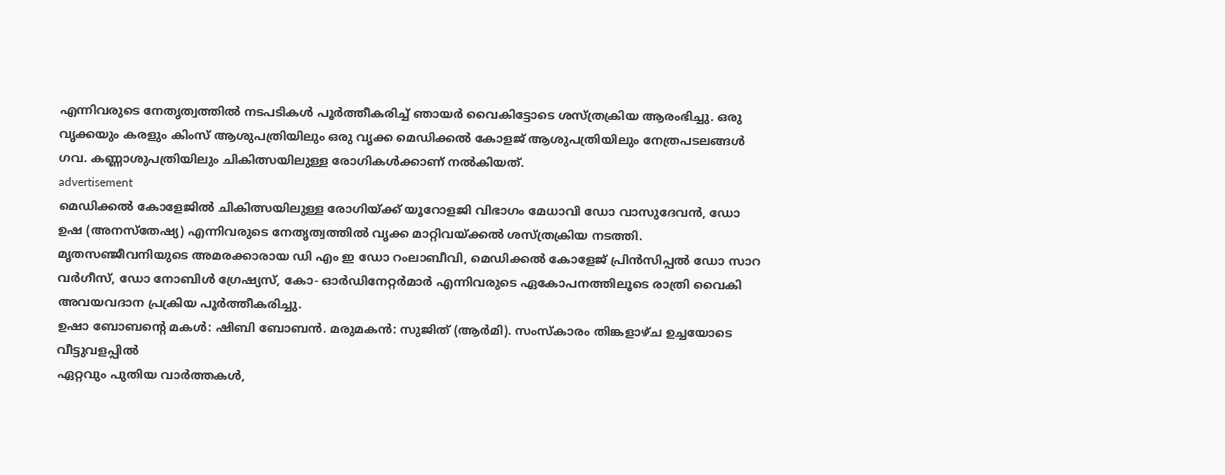എന്നിവരുടെ നേതൃത്വത്തിൽ നടപടികൾ പൂർത്തീകരിച്ച് ഞായർ വൈകിട്ടോടെ ശസ്ത്രക്രിയ ആരംഭിച്ചു. ഒരു വൃക്കയും കരളും കിംസ് ആശുപത്രിയിലും ഒരു വൃക്ക മെഡിക്കൽ കോളജ് ആശുപത്രിയിലും നേത്രപടലങ്ങൾ ഗവ. കണ്ണാശുപത്രിയിലും ചികിത്സയിലുള്ള രോഗികൾക്കാണ് നൽകിയത്.
advertisement
മെഡിക്കൽ കോളേജിൽ ചികിത്സയിലുള്ള രോഗിയ്ക്ക് യൂറോളജി വിഭാഗം മേധാവി ഡോ വാസുദേവൻ, ഡോ ഉഷ (അനസ്തേഷ്യ) എന്നിവരുടെ നേതൃത്വത്തിൽ വൃക്ക മാറ്റിവയ്ക്കൽ ശസ്ത്രക്രിയ നടത്തി. മൃതസഞ്ജീവനിയുടെ അമരക്കാരായ ഡി എം ഇ ഡോ റംലാബീവി, മെഡിക്കൽ കോളേജ് പ്രിൻസിപ്പൽ ഡോ സാറ വർഗീസ്, ഡോ നോബിൾ ഗ്രേഷ്യസ്, കോ- ഓർഡിനേറ്റർമാർ എന്നിവരുടെ ഏകോപനത്തിലൂടെ രാത്രി വൈകി അവയവദാന പ്രക്രിയ പൂർത്തീകരിച്ചു.
ഉഷാ ബോബന്റെ മകൾ: ഷിബി ബോബൻ. മരുമകൻ: സുജിത് (ആർമി). സംസ്കാരം തിങ്കളാഴ്ച ഉച്ചയോടെ വീട്ടുവളപ്പിൽ
ഏറ്റവും പുതിയ വാർത്തകൾ,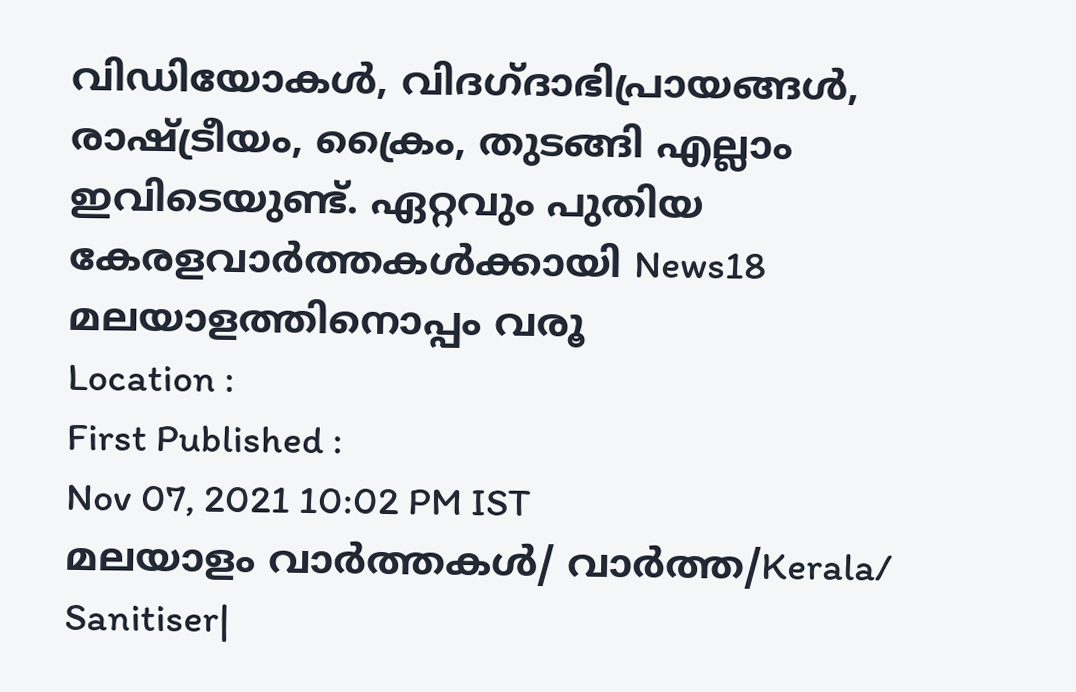വിഡിയോകൾ, വിദഗ്ദാഭിപ്രായങ്ങൾ, രാഷ്ട്രീയം, ക്രൈം, തുടങ്ങി എല്ലാം ഇവിടെയുണ്ട്. ഏറ്റവും പുതിയ കേരളവാർത്തകൾക്കായി News18 മലയാളത്തിനൊപ്പം വരൂ
Location :
First Published :
Nov 07, 2021 10:02 PM IST
മലയാളം വാർത്തകൾ/ വാർത്ത/Kerala/
Sanitiser|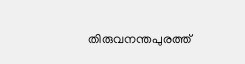തിരുവനന്തപുരത്ത്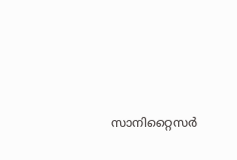സാനിറ്റൈസർ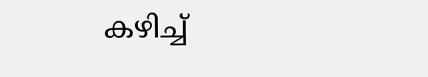കഴിച്ച്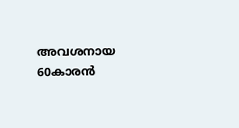അവശനായ 60കാരൻ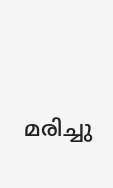മരിച്ചു